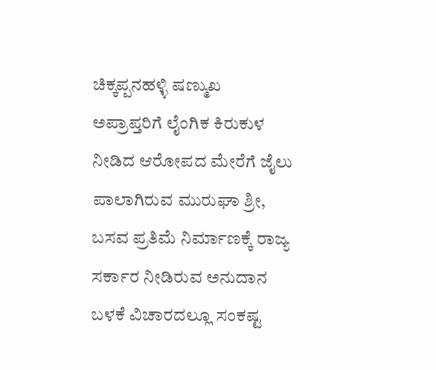ಚಿಕ್ಕಪ್ಪನಹಳ್ಳಿ ಷಣ್ಮುಖ
ಅಪ್ರಾಪ್ತರಿಗೆ ಲೈಂಗಿಕ ಕಿರುಕುಳ ನೀಡಿದ ಆರೋಪದ ಮೇರೆಗೆ ಜೈಲು ಪಾಲಾಗಿರುವ ಮುರುಘಾ ಶ್ರೀ, ಬಸವ ಪ್ರತಿಮೆ ನಿರ್ಮಾಣಕ್ಕೆ ರಾಜ್ಯ ಸರ್ಕಾರ ನೀಡಿರುವ ಅನುದಾನ ಬಳಕೆ ವಿಚಾರದಲ್ಲೂ ಸಂಕಷ್ಟ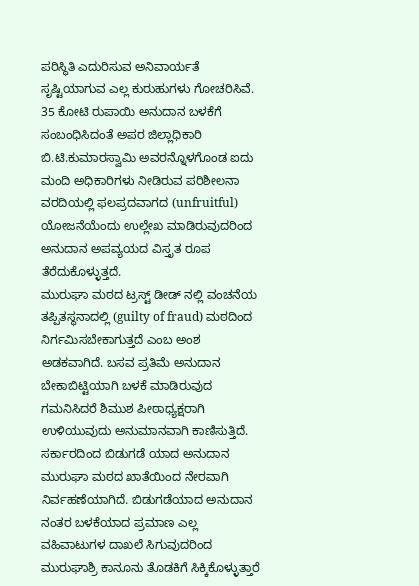ಪರಿಸ್ಥಿತಿ ಎದುರಿಸುವ ಅನಿವಾರ್ಯತೆ ಸೃಷ್ಟಿಯಾಗುವ ಎಲ್ಲ ಕುರುಹುಗಳು ಗೋಚರಿಸಿವೆ. 35 ಕೋಟಿ ರುಪಾಯಿ ಅನುದಾನ ಬಳಕೆಗೆ ಸಂಬಂಧಿಸಿದಂತೆ ಅಪರ ಜಿಲ್ಲಾಧಿಕಾರಿ ಬಿ.ಟಿ.ಕುಮಾರಸ್ವಾಮಿ ಅವರನ್ನೊಳಗೊಂಡ ಐದು ಮಂದಿ ಅಧಿಕಾರಿಗಳು ನೀಡಿರುವ ಪರಿಶೀಲನಾ ವರದಿಯಲ್ಲಿ ಫಲಪ್ರದವಾಗದ (unfruitful) ಯೋಜನೆಯೆಂದು ಉಲ್ಲೇಖ ಮಾಡಿರುವುದರಿಂದ ಅನುದಾನ ಅಪವ್ಯಯದ ವಿಸ್ತೃತ ರೂಪ ತೆರೆದುಕೊಳ್ಳುತ್ತದೆ.
ಮುರುಘಾ ಮಠದ ಟ್ರಸ್ಟ್ ಡೀಡ್ ನಲ್ಲಿ ವಂಚನೆಯ ತಪ್ಪಿತಸ್ಥನಾದಲ್ಲಿ (guilty of fraud) ಮಠದಿಂದ ನಿರ್ಗಮಿಸಬೇಕಾಗುತ್ತದೆ ಎಂಬ ಅಂಶ ಅಡಕವಾಗಿದೆ. ಬಸವ ಪ್ರತಿಮೆ ಅನುದಾನ ಬೇಕಾಬಿಟ್ಟಿಯಾಗಿ ಬಳಕೆ ಮಾಡಿರುವುದ ಗಮನಿಸಿದರೆ ಶಿಮುಶ ಪೀಠಾಧ್ಯಕ್ಷರಾಗಿ ಉಳಿಯುವುದು ಅನುಮಾನವಾಗಿ ಕಾಣಿಸುತ್ತಿದೆ. ಸರ್ಕಾರದಿಂದ ಬಿಡುಗಡೆ ಯಾದ ಅನುದಾನ ಮುರುಘಾ ಮಠದ ಖಾತೆಯಿಂದ ನೇರವಾಗಿ ನಿರ್ವಹಣೆಯಾಗಿದೆ. ಬಿಡುಗಡೆಯಾದ ಅನುದಾನ ನಂತರ ಬಳಕೆಯಾದ ಪ್ರಮಾಣ ಎಲ್ಲ ವಹಿವಾಟುಗಳ ದಾಖಲೆ ಸಿಗುವುದರಿಂದ ಮುರುಘಾಶ್ರಿ ಕಾನೂನು ತೊಡಕಿಗೆ ಸಿಕ್ಕಿಕೊಳ್ಳುತ್ತಾರೆ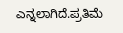ಎನ್ನಲಾಗಿದೆ.ಪ್ರತಿಮೆ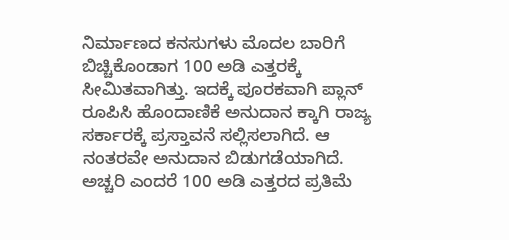ನಿರ್ಮಾಣದ ಕನಸುಗಳು ಮೊದಲ ಬಾರಿಗೆ ಬಿಚ್ಚಿಕೊಂಡಾಗ 100 ಅಡಿ ಎತ್ತರಕ್ಕೆ ಸೀಮಿತವಾಗಿತ್ತು. ಇದಕ್ಕೆ ಪೂರಕವಾಗಿ ಪ್ಲಾನ್ ರೂಪಿಸಿ ಹೊಂದಾಣಿಕೆ ಅನುದಾನ ಕ್ಕಾಗಿ ರಾಜ್ಯ ಸರ್ಕಾರಕ್ಕೆ ಪ್ರಸ್ತಾವನೆ ಸಲ್ಲಿಸಲಾಗಿದೆ. ಆ ನಂತರವೇ ಅನುದಾನ ಬಿಡುಗಡೆಯಾಗಿದೆ. ಅಚ್ಚರಿ ಎಂದರೆ 100 ಅಡಿ ಎತ್ತರದ ಪ್ರತಿಮೆ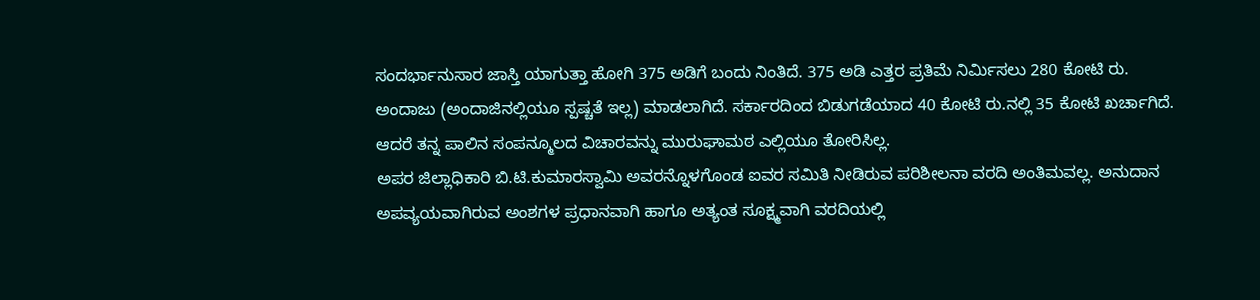ಸಂದರ್ಭಾನುಸಾರ ಜಾಸ್ತಿ ಯಾಗುತ್ತಾ ಹೋಗಿ 375 ಅಡಿಗೆ ಬಂದು ನಿಂತಿದೆ. 375 ಅಡಿ ಎತ್ತರ ಪ್ರತಿಮೆ ನಿರ್ಮಿಸಲು 280 ಕೋಟಿ ರು. ಅಂದಾಜು (ಅಂದಾಜಿನಲ್ಲಿಯೂ ಸ್ಪಷ್ಚತೆ ಇಲ್ಲ) ಮಾಡಲಾಗಿದೆ. ಸರ್ಕಾರದಿಂದ ಬಿಡುಗಡೆಯಾದ 40 ಕೋಟಿ ರು.ನಲ್ಲಿ 35 ಕೋಟಿ ಖರ್ಚಾಗಿದೆ. ಆದರೆ ತನ್ನ ಪಾಲಿನ ಸಂಪನ್ಮೂಲದ ವಿಚಾರವನ್ನು ಮುರುಘಾಮಠ ಎಲ್ಲಿಯೂ ತೋರಿಸಿಲ್ಲ.
ಅಪರ ಜಿಲ್ಲಾಧಿಕಾರಿ ಬಿ.ಟಿ.ಕುಮಾರಸ್ವಾಮಿ ಅವರನ್ನೊಳಗೊಂಡ ಐವರ ಸಮಿತಿ ನೀಡಿರುವ ಪರಿಶೀಲನಾ ವರದಿ ಅಂತಿಮವಲ್ಲ. ಅನುದಾನ ಅಪವ್ಯಯವಾಗಿರುವ ಅಂಶಗಳ ಪ್ರಧಾನವಾಗಿ ಹಾಗೂ ಅತ್ಯಂತ ಸೂಕ್ಷ್ಮವಾಗಿ ವರದಿಯಲ್ಲಿ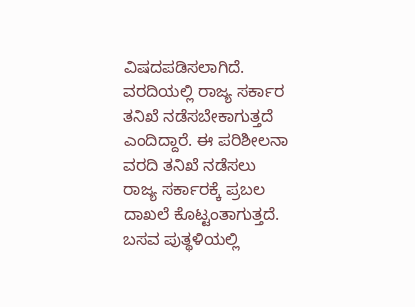ವಿಷದಪಡಿಸಲಾಗಿದೆ. ವರದಿಯಲ್ಲಿ ರಾಜ್ಯ ಸರ್ಕಾರ ತನಿಖೆ ನಡೆಸಬೇಕಾಗುತ್ತದೆ ಎಂದಿದ್ದಾರೆ. ಈ ಪರಿಶೀಲನಾ ವರದಿ ತನಿಖೆ ನಡೆಸಲು ರಾಜ್ಯ ಸರ್ಕಾರಕ್ಕೆ ಪ್ರಬಲ ದಾಖಲೆ ಕೊಟ್ಟಂತಾಗುತ್ತದೆ.
ಬಸವ ಪುತ್ಥಳಿಯಲ್ಲಿ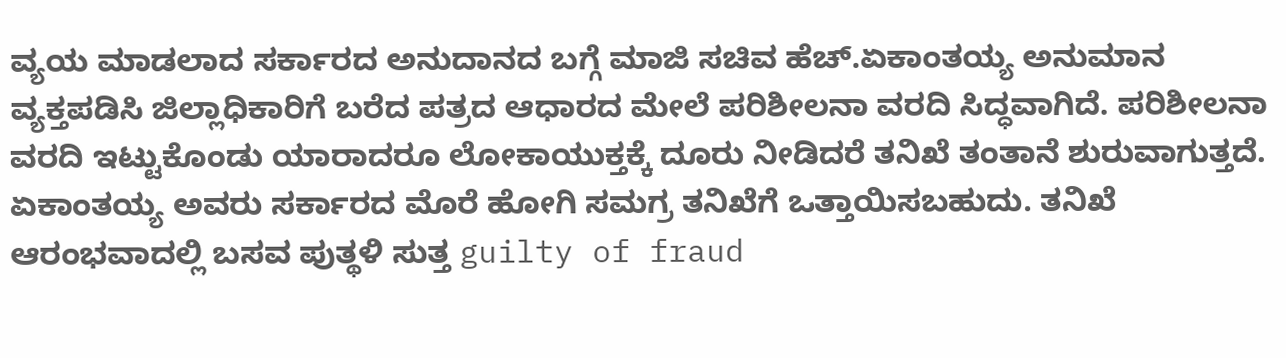ವ್ಯಯ ಮಾಡಲಾದ ಸರ್ಕಾರದ ಅನುದಾನದ ಬಗ್ಗೆ ಮಾಜಿ ಸಚಿವ ಹೆಚ್.ಏಕಾಂತಯ್ಯ ಅನುಮಾನ ವ್ಯಕ್ತಪಡಿಸಿ ಜಿಲ್ಲಾಧಿಕಾರಿಗೆ ಬರೆದ ಪತ್ರದ ಆಧಾರದ ಮೇಲೆ ಪರಿಶೀಲನಾ ವರದಿ ಸಿದ್ಧವಾಗಿದೆ. ಪರಿಶೀಲನಾ ವರದಿ ಇಟ್ಟುಕೊಂಡು ಯಾರಾದರೂ ಲೋಕಾಯುಕ್ತಕ್ಕೆ ದೂರು ನೀಡಿದರೆ ತನಿಖೆ ತಂತಾನೆ ಶುರುವಾಗುತ್ತದೆ. ಏಕಾಂತಯ್ಯ ಅವರು ಸರ್ಕಾರದ ಮೊರೆ ಹೋಗಿ ಸಮಗ್ರ ತನಿಖೆಗೆ ಒತ್ತಾಯಿಸಬಹುದು. ತನಿಖೆ ಆರಂಭವಾದಲ್ಲಿ ಬಸವ ಪುತ್ಥಳಿ ಸುತ್ತ guilty of fraud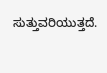ಸುತ್ತುವರಿಯುತ್ತದೆ.